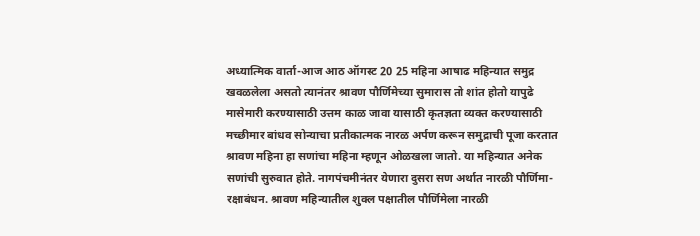अध्यात्मिक वार्ता-आज आठ ऑगस्ट 20 25 महिना आषाढ महिन्यात समुद्र खवळलेला असतो त्यानंतर श्रावण पौर्णिमेच्या सुमारास तो शांत होतो यापुढे मासेमारी करण्यासाठी उत्तम काळ जावा यासाठी कृतज्ञता व्यक्त करण्यासाठी मच्छीमार बांधव सोन्याचा प्रतीकात्मक नारळ अर्पण करून समुद्राची पूजा करतात
श्रावण महिना हा सणांचा महिना म्हणून ओळखला जातो. या महिन्यात अनेक सणांची सुरुवात होते. नागपंचमीनंतर येणारा दुसरा सण अर्थात नारळी पौर्णिमा-रक्षाबंधन. श्रावण महिन्यातील शुक्ल पक्षातील पौर्णिमेला नारळी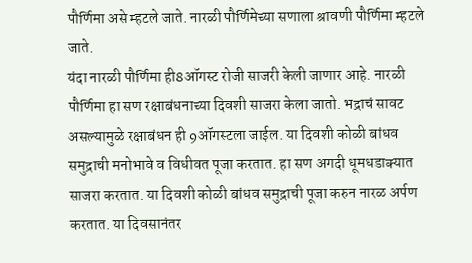पौर्णिमा असे म्हटले जाते. नारळी पौर्णिमेच्या सणाला श्रावणी पौर्णिमा म्हटले जाते.
यंदा नारळी पौर्णिमा ही8ऑगस्ट रोजी साजरी केली जाणार आहे. नारळी पौर्णिमा हा सण रक्षाबंधनाच्या दिवशी साजरा केला जातो. भद्राचं सावट असल्यामुळे रक्षाबंधन ही 9ऑगस्टला जाईल. या दिवशी कोळी बांधव समुद्राची मनोभावे व विधीवत पूजा करतात. हा सण अगदी धूमधडाक्यात साजरा करतात. या दिवशी कोळी बांधव समुद्राची पूजा करुन नारळ अर्पण करतात. या दिवसानंतर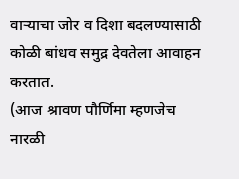वाऱ्याचा जोर व दिशा बदलण्यासाठी कोळी बांधव समुद्र देवतेला आवाहन करतात.
(आज श्रावण पौर्णिमा म्हणजेच नारळी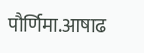पौर्णिमा.आषाढ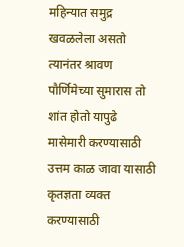महिन्यात समुद्र खवळलेला असतो त्यानंतर श्रावण पौर्णिमेच्या सुमारास तो शांत होतो यापुढे मासेमारी करण्यासाठी उत्तम काळ जावा यासाठी कृतज्ञता व्यक्त करण्यासाठी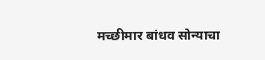मच्छीमार बांधव सोन्याचा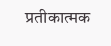प्रतीकात्मक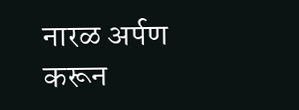नारळ अर्पण करून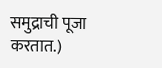समुद्राची पूजा करतात.)